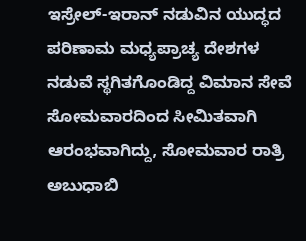ಇಸ್ರೇಲ್-ಇರಾನ್ ನಡುವಿನ ಯುದ್ಧದ ಪರಿಣಾಮ ಮಧ್ಯಪ್ರಾಚ್ಯ ದೇಶಗಳ ನಡುವೆ ಸ್ಥಗಿತಗೊಂಡಿದ್ದ ವಿಮಾನ ಸೇವೆ ಸೋಮವಾರದಿಂದ ಸೀಮಿತವಾಗಿ ಆರಂಭವಾಗಿದ್ದು, ಸೋಮವಾರ ರಾತ್ರಿ ಅಬುಧಾಬಿ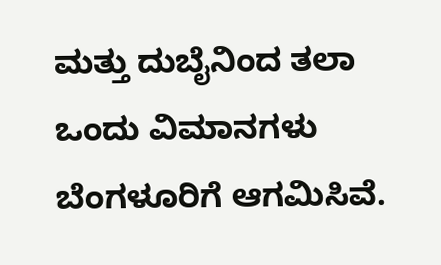ಮತ್ತು ದುಬೈನಿಂದ ತಲಾ ಒಂದು ವಿಮಾನಗಳು ಬೆಂಗಳೂರಿಗೆ ಆಗಮಿಸಿವೆ.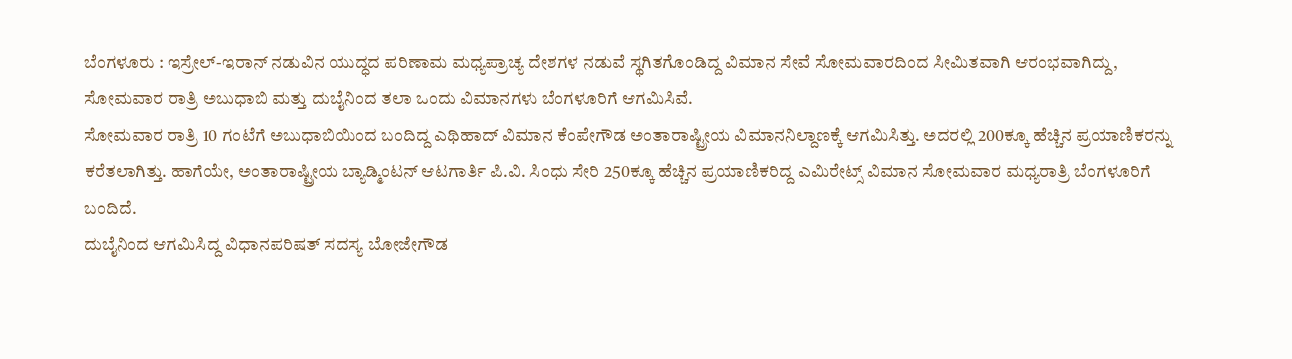ಬೆಂಗಳೂರು : ಇಸ್ರೇಲ್-ಇರಾನ್ ನಡುವಿನ ಯುದ್ಧದ ಪರಿಣಾಮ ಮಧ್ಯಪ್ರಾಚ್ಯ ದೇಶಗಳ ನಡುವೆ ಸ್ಥಗಿತಗೊಂಡಿದ್ದ ವಿಮಾನ ಸೇವೆ ಸೋಮವಾರದಿಂದ ಸೀಮಿತವಾಗಿ ಆರಂಭವಾಗಿದ್ದು, ಸೋಮವಾರ ರಾತ್ರಿ ಅಬುಧಾಬಿ ಮತ್ತು ದುಬೈನಿಂದ ತಲಾ ಒಂದು ವಿಮಾನಗಳು ಬೆಂಗಳೂರಿಗೆ ಆಗಮಿಸಿವೆ.
ಸೋಮವಾರ ರಾತ್ರಿ 10 ಗಂಟೆಗೆ ಅಬುಧಾಬಿಯಿಂದ ಬಂದಿದ್ದ ಎಥಿಹಾದ್ ವಿಮಾನ ಕೆಂಪೇಗೌಡ ಅಂತಾರಾಷ್ಟ್ರೀಯ ವಿಮಾನನಿಲ್ದಾಣಕ್ಕೆ ಆಗಮಿಸಿತ್ತು. ಅದರಲ್ಲಿ 200ಕ್ಕೂ ಹೆಚ್ಚಿನ ಪ್ರಯಾಣಿಕರನ್ನು ಕರೆತಲಾಗಿತ್ತು. ಹಾಗೆಯೇ, ಅಂತಾರಾಷ್ಟ್ರೀಯ ಬ್ಯಾಡ್ಮಿಂಟನ್ ಆಟಗಾರ್ತಿ ಪಿ.ವಿ. ಸಿಂಧು ಸೇರಿ 250ಕ್ಕೂ ಹೆಚ್ಚಿನ ಪ್ರಯಾಣಿಕರಿದ್ದ ಎಮಿರೇಟ್ಸ್ ವಿಮಾನ ಸೋಮವಾರ ಮಧ್ಯರಾತ್ರಿ ಬೆಂಗಳೂರಿಗೆ ಬಂದಿದೆ.
ದುಬೈನಿಂದ ಆಗಮಿಸಿದ್ದ ವಿಧಾನಪರಿಷತ್ ಸದಸ್ಯ ಬೋಜೇಗೌಡ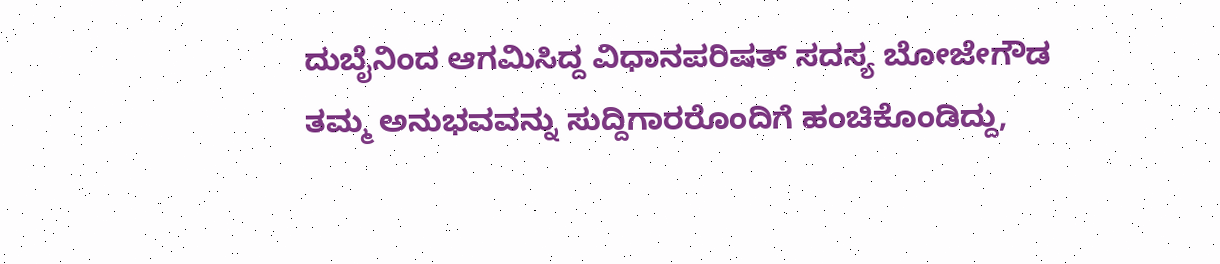ದುಬೈನಿಂದ ಆಗಮಿಸಿದ್ದ ವಿಧಾನಪರಿಷತ್ ಸದಸ್ಯ ಬೋಜೇಗೌಡ ತಮ್ಮ ಅನುಭವವನ್ನು ಸುದ್ದಿಗಾರರೊಂದಿಗೆ ಹಂಚಿಕೊಂಡಿದ್ದು,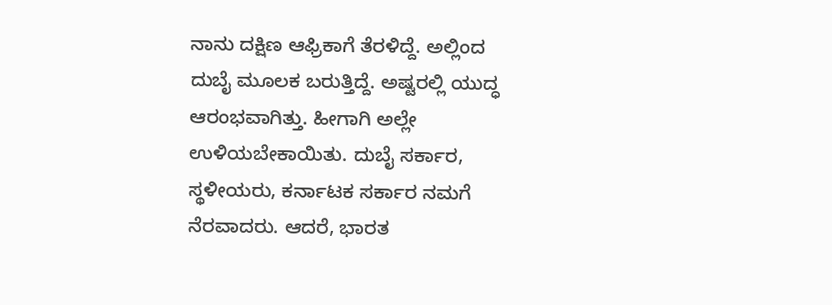ನಾನು ದಕ್ಷಿಣ ಆಫ್ರಿಕಾಗೆ ತೆರಳಿದ್ದೆ. ಅಲ್ಲಿಂದ ದುಬೈ ಮೂಲಕ ಬರುತ್ತಿದ್ದೆ. ಅಷ್ಟರಲ್ಲಿ ಯುದ್ಧ ಆರಂಭವಾಗಿತ್ತು. ಹೀಗಾಗಿ ಅಲ್ಲೇ ಉಳಿಯಬೇಕಾಯಿತು. ದುಬೈ ಸರ್ಕಾರ, ಸ್ಥಳೀಯರು, ಕರ್ನಾಟಕ ಸರ್ಕಾರ ನಮಗೆ ನೆರವಾದರು. ಆದರೆ, ಭಾರತ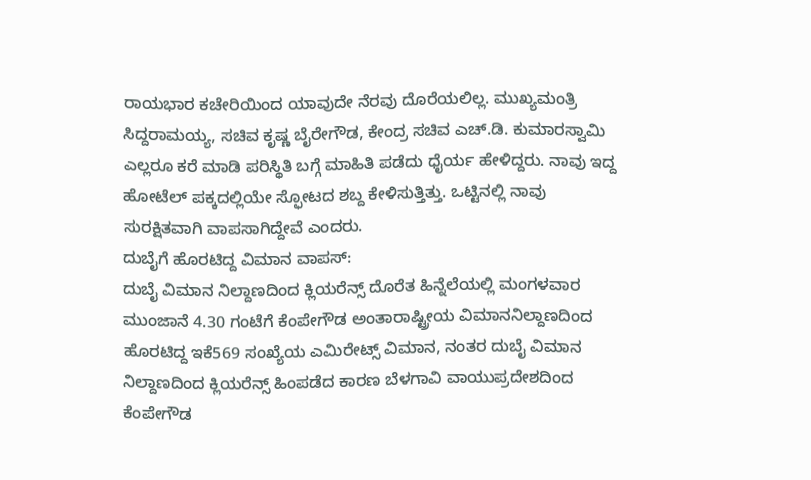ರಾಯಭಾರ ಕಚೇರಿಯಿಂದ ಯಾವುದೇ ನೆರವು ದೊರೆಯಲಿಲ್ಲ. ಮುಖ್ಯಮಂತ್ರಿ ಸಿದ್ದರಾಮಯ್ಯ, ಸಚಿವ ಕೃಷ್ಣ ಬೈರೇಗೌಡ, ಕೇಂದ್ರ ಸಚಿವ ಎಚ್.ಡಿ. ಕುಮಾರಸ್ವಾಮಿ ಎಲ್ಲರೂ ಕರೆ ಮಾಡಿ ಪರಿಸ್ಥಿತಿ ಬಗ್ಗೆ ಮಾಹಿತಿ ಪಡೆದು ಧೈರ್ಯ ಹೇಳಿದ್ದರು. ನಾವು ಇದ್ದ ಹೋಟೆಲ್ ಪಕ್ಕದಲ್ಲಿಯೇ ಸ್ಫೋಟದ ಶಬ್ದ ಕೇಳಿಸುತ್ತಿತ್ತು. ಒಟ್ಟಿನಲ್ಲಿ ನಾವು ಸುರಕ್ಷಿತವಾಗಿ ವಾಪಸಾಗಿದ್ದೇವೆ ಎಂದರು.
ದುಬೈಗೆ ಹೊರಟಿದ್ದ ವಿಮಾನ ವಾಪಸ್:
ದುಬೈ ವಿಮಾನ ನಿಲ್ದಾಣದಿಂದ ಕ್ಲಿಯರೆನ್ಸ್ ದೊರೆತ ಹಿನ್ನೆಲೆಯಲ್ಲಿ ಮಂಗಳವಾರ ಮುಂಜಾನೆ 4.30 ಗಂಟೆಗೆ ಕೆಂಪೇಗೌಡ ಅಂತಾರಾಷ್ಟ್ರೀಯ ವಿಮಾನನಿಲ್ದಾಣದಿಂದ ಹೊರಟಿದ್ದ ಇಕೆ569 ಸಂಖ್ಯೆಯ ಎಮಿರೇಟ್ಸ್ ವಿಮಾನ, ನಂತರ ದುಬೈ ವಿಮಾನ ನಿಲ್ದಾಣದಿಂದ ಕ್ಲಿಯರೆನ್ಸ್ ಹಿಂಪಡೆದ ಕಾರಣ ಬೆಳಗಾವಿ ವಾಯುಪ್ರದೇಶದಿಂದ ಕೆಂಪೇಗೌಡ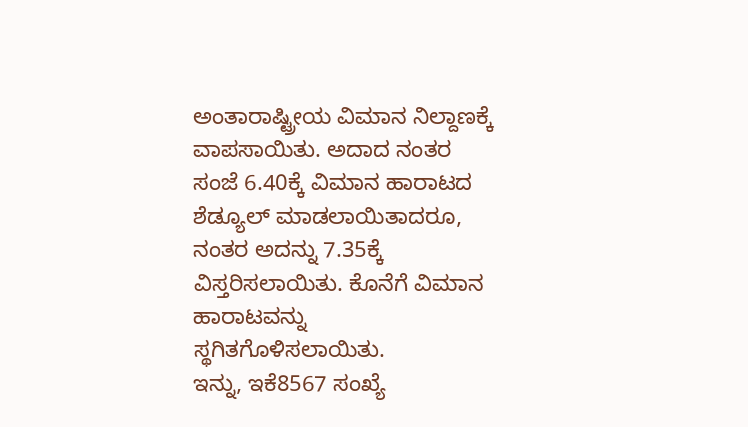ಅಂತಾರಾಷ್ಟ್ರೀಯ ವಿಮಾನ ನಿಲ್ದಾಣಕ್ಕೆ ವಾಪಸಾಯಿತು. ಅದಾದ ನಂತರ ಸಂಜೆ 6.40ಕ್ಕೆ ವಿಮಾನ ಹಾರಾಟದ ಶೆಡ್ಯೂಲ್ ಮಾಡಲಾಯಿತಾದರೂ, ನಂತರ ಅದನ್ನು 7.35ಕ್ಕೆ ವಿಸ್ತರಿಸಲಾಯಿತು. ಕೊನೆಗೆ ವಿಮಾನ ಹಾರಾಟವನ್ನು ಸ್ಥಗಿತಗೊಳಿಸಲಾಯಿತು.
ಇನ್ನು, ಇಕೆ8567 ಸಂಖ್ಯೆ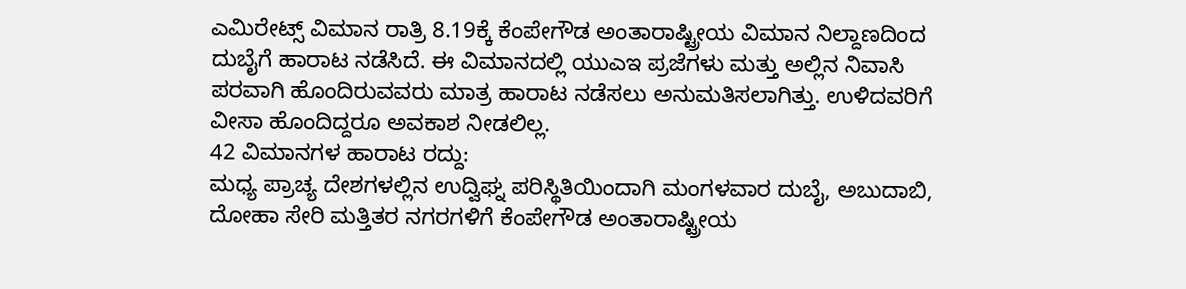ಎಮಿರೇಟ್ಸ್ ವಿಮಾನ ರಾತ್ರಿ 8.19ಕ್ಕೆ ಕೆಂಪೇಗೌಡ ಅಂತಾರಾಷ್ಟ್ರೀಯ ವಿಮಾನ ನಿಲ್ದಾಣದಿಂದ ದುಬೈಗೆ ಹಾರಾಟ ನಡೆಸಿದೆ. ಈ ವಿಮಾನದಲ್ಲಿ ಯುಎಇ ಪ್ರಜೆಗಳು ಮತ್ತು ಅಲ್ಲಿನ ನಿವಾಸಿ ಪರವಾಗಿ ಹೊಂದಿರುವವರು ಮಾತ್ರ ಹಾರಾಟ ನಡೆಸಲು ಅನುಮತಿಸಲಾಗಿತ್ತು. ಉಳಿದವರಿಗೆ ವೀಸಾ ಹೊಂದಿದ್ದರೂ ಅವಕಾಶ ನೀಡಲಿಲ್ಲ.
42 ವಿಮಾನಗಳ ಹಾರಾಟ ರದ್ದು:
ಮಧ್ಯ ಪ್ರಾಚ್ಯ ದೇಶಗಳಲ್ಲಿನ ಉದ್ವಿಘ್ನ ಪರಿಸ್ಥಿತಿಯಿಂದಾಗಿ ಮಂಗಳವಾರ ದುಬೈ, ಅಬುದಾಬಿ, ದೋಹಾ ಸೇರಿ ಮತ್ತಿತರ ನಗರಗಳಿಗೆ ಕೆಂಪೇಗೌಡ ಅಂತಾರಾಷ್ಟ್ರೀಯ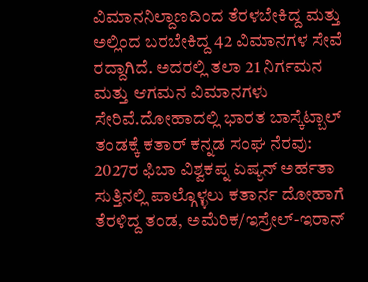ವಿಮಾನನಿಲ್ದಾಣದಿಂದ ತೆರಳಬೇಕಿದ್ದ ಮತ್ತು ಅಲ್ಲಿಂದ ಬರಬೇಕಿದ್ದ 42 ವಿಮಾನಗಳ ಸೇವೆ ರದ್ದಾಗಿದೆ. ಅದರಲ್ಲಿ ತಲಾ 21 ನಿರ್ಗಮನ ಮತ್ತು ಆಗಮನ ವಿಮಾನಗಳು ಸೇರಿವೆ.ದೋಹಾದಲ್ಲಿ ಭಾರತ ಬಾಸ್ಕೆಟ್ಬಾಲ್ ತಂಡಕ್ಕೆ ಕತಾರ್ ಕನ್ನಡ ಸಂಘ ನೆರವು:
2027ರ ಫಿಬಾ ವಿಶ್ವಕಪ್ನ ಏಷ್ಯನ್ ಅರ್ಹತಾ ಸುತ್ತಿನಲ್ಲಿ ಪಾಲ್ಗೊಳ್ಳಲು ಕತಾರ್ನ ದೋಹಾಗೆ ತೆರಳಿದ್ದ ತಂಡ, ಅಮೆರಿಕ/ಇಸ್ರೇಲ್-ಇರಾನ್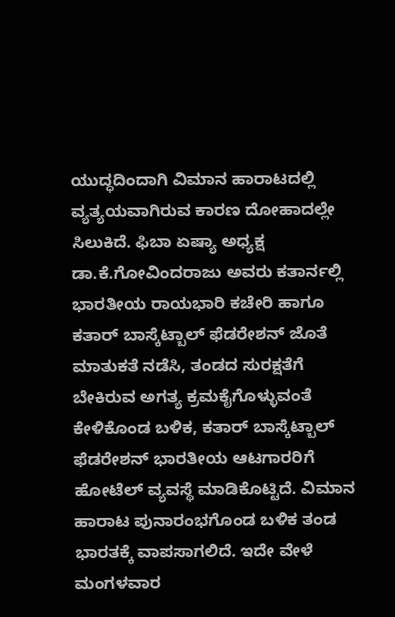ಯುದ್ಧದಿಂದಾಗಿ ವಿಮಾನ ಹಾರಾಟದಲ್ಲಿ ವ್ಯತ್ಯಯವಾಗಿರುವ ಕಾರಣ ದೋಹಾದಲ್ಲೇ ಸಿಲುಕಿದೆ. ಫಿಬಾ ಏಷ್ಯಾ ಅಧ್ಯಕ್ಷ ಡಾ.ಕೆ.ಗೋವಿಂದರಾಜು ಅವರು ಕತಾರ್ನಲ್ಲಿ ಭಾರತೀಯ ರಾಯಭಾರಿ ಕಚೇರಿ ಹಾಗೂ ಕತಾರ್ ಬಾಸ್ಕೆಟ್ಬಾಲ್ ಫೆಡರೇಶನ್ ಜೊತೆ ಮಾತುಕತೆ ನಡೆಸಿ, ತಂಡದ ಸುರಕ್ಷತೆಗೆ ಬೇಕಿರುವ ಅಗತ್ಯ ಕ್ರಮಕೈಗೊಳ್ಳುವಂತೆ ಕೇಳಿಕೊಂಡ ಬಳಿಕ, ಕತಾರ್ ಬಾಸ್ಕೆಟ್ಬಾಲ್ ಫೆಡರೇಶನ್ ಭಾರತೀಯ ಆಟಗಾರರಿಗೆ ಹೋಟೆಲ್ ವ್ಯವಸ್ಥೆ ಮಾಡಿಕೊಟ್ಟಿದೆ. ವಿಮಾನ ಹಾರಾಟ ಪುನಾರಂಭಗೊಂಡ ಬಳಿಕ ತಂಡ ಭಾರತಕ್ಕೆ ವಾಪಸಾಗಲಿದೆ. ಇದೇ ವೇಳೆ ಮಂಗಳವಾರ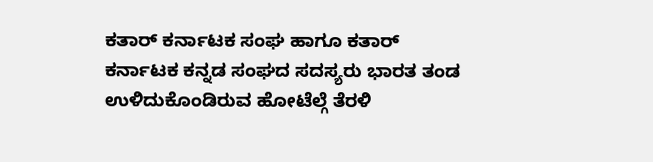ಕತಾರ್ ಕರ್ನಾಟಕ ಸಂಘ ಹಾಗೂ ಕತಾರ್ ಕರ್ನಾಟಕ ಕನ್ನಡ ಸಂಘದ ಸದಸ್ಯರು ಭಾರತ ತಂಡ ಉಳಿದುಕೊಂಡಿರುವ ಹೋಟೆಲ್ಗೆ ತೆರಳಿ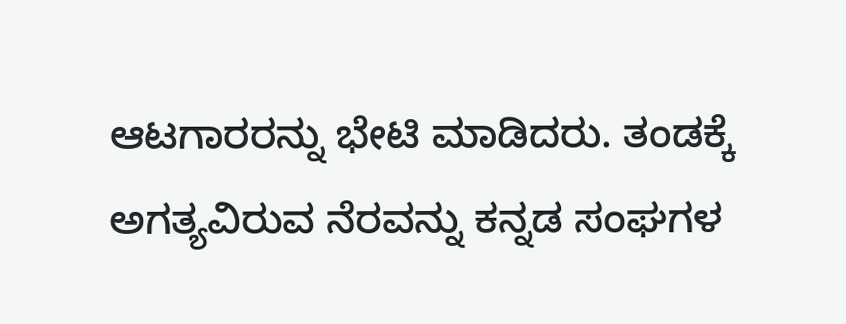ಆಟಗಾರರನ್ನು ಭೇಟಿ ಮಾಡಿದರು. ತಂಡಕ್ಕೆ ಅಗತ್ಯವಿರುವ ನೆರವನ್ನು ಕನ್ನಡ ಸಂಘಗಳ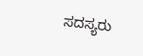ಸದಸ್ಯರು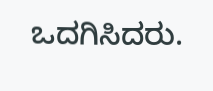ಒದಗಿಸಿದರು.